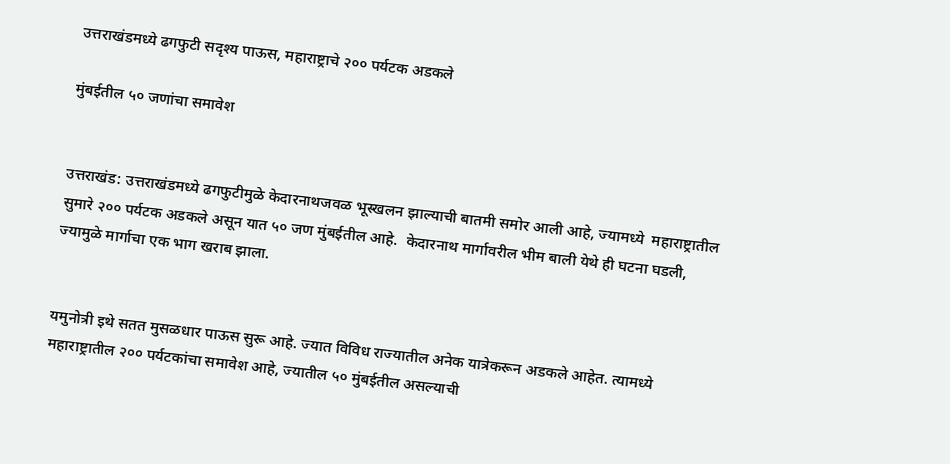उत्तराखंडमध्ये ढगफुटी सदृश्य पाऊस, महाराष्ट्राचे २०० पर्यटक अडकले

मुंबईतील ५० जणांचा समावेश


उत्तराखंड: उत्तराखंडमध्ये ढगफुटीमुळे केदारनाथजवळ भूस्खलन झाल्याची बातमी समोर आली आहे, ज्यामध्ये  महाराष्ट्रातील सुमारे २०० पर्यटक अडकले असून यात ५० जण मुंबईतील आहे.  केदारनाथ मार्गावरील भीम बाली येथे ही घटना घडली, ज्यामुळे मार्गाचा एक भाग खराब झाला.


यमुनोत्री इथे सतत मुसळधार पाऊस सुरू आहे. ज्यात विविध राज्यातील अनेक यात्रेकरून अडकले आहेत. त्यामध्ये महाराष्ट्रातील २०० पर्यटकांचा समावेश आहे, ज्यातील ५० मुंबईतील असल्याची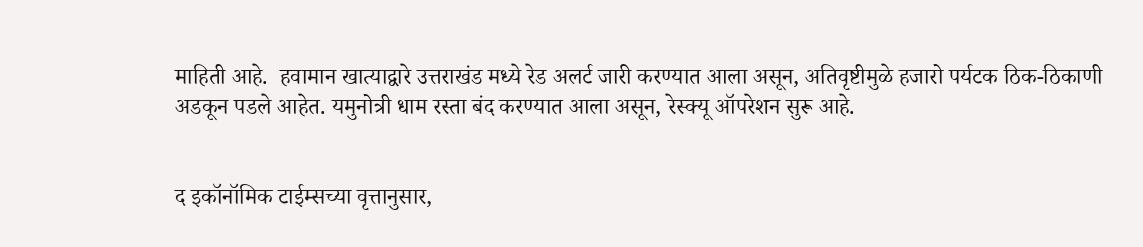माहिती आहे.  हवामान खात्याद्वारे उत्तराखंड मध्ये रेड अलर्ट जारी करण्यात आला असून, अतिवृष्टीमुळे हजारो पर्यटक ठिक-ठिकाणी अडकून पडले आहेत. यमुनोत्री धाम रस्ता बंद करण्यात आला असून, रेस्क्यू ऑपरेशन सुरू आहे.


द इकॉनॉमिक टाईम्सच्या वृत्तानुसार,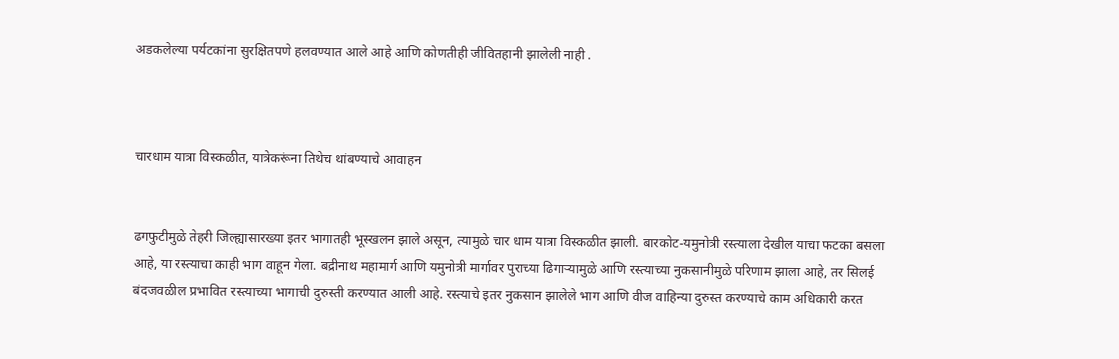अडकलेल्या पर्यटकांना सुरक्षितपणे हलवण्यात आले आहे आणि कोणतीही जीवितहानी झालेली नाही .



चारधाम यात्रा विस्कळीत, यात्रेकरूंना तिथेच थांबण्याचे आवाहन


ढगफुटीमुळे तेहरी जिल्ह्यासारख्या इतर भागातही भूस्खलन झाले असून, त्यामुळे चार धाम यात्रा विस्कळीत झाली. बारकोट-यमुनोत्री रस्त्याला देखील याचा फटका बसला आहे, या रस्त्याचा काही भाग वाहून गेला. बद्रीनाथ महामार्ग आणि यमुनोत्री मार्गावर पुराच्या ढिगाऱ्यामुळे आणि रस्त्याच्या नुकसानीमुळे परिणाम झाला आहे, तर सिलई बंदजवळील प्रभावित रस्त्याच्या भागाची दुरुस्ती करण्यात आली आहे. रस्त्याचे इतर नुकसान झालेले भाग आणि वीज वाहिन्या दुरुस्त करण्याचे काम अधिकारी करत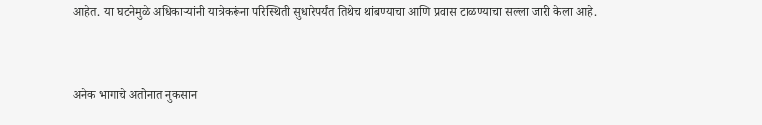आहेत. या घटनेमुळे अधिकाऱ्यांनी यात्रेकरूंना परिस्थिती सुधारेपर्यंत तिथेच थांबण्याचा आणि प्रवास टाळण्याचा सल्ला जारी केला आहे.


अनेक भागाचे अतोनात नुकसान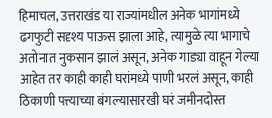हिमाचल, उत्तराखंड या राज्यांमधील अनेक भागांमध्ये ढगफुटी सदृश्य पाऊस झाला आहे, त्यामुळे त्या भागाचे अतोनात नुकसान झालं असून, अनेक गाड्या वाहून गेल्या आहेत तर काही काही घरांमध्ये पाणी भरलं असून, काही ठिकाणी पत्त्याच्या बंगल्यासारखी घरं जमीनदोस्त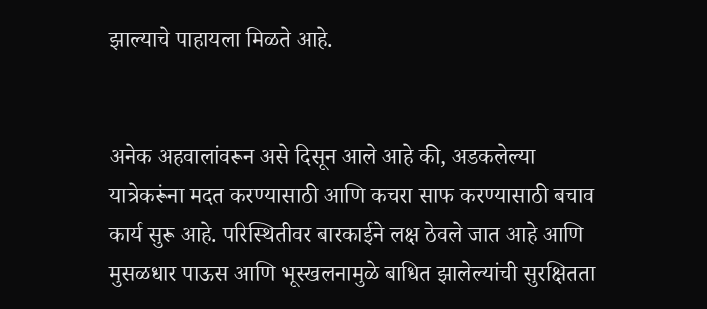झाल्याचे पाहायला मिळते आहे.


अनेक अहवालांवरून असे दिसून आले आहे की, अडकलेल्या यात्रेकरूंना मदत करण्यासाठी आणि कचरा साफ करण्यासाठी बचाव कार्य सुरू आहे. परिस्थितीवर बारकाईने लक्ष ठेवले जात आहे आणि मुसळधार पाऊस आणि भूस्खलनामुळे बाधित झालेल्यांची सुरक्षितता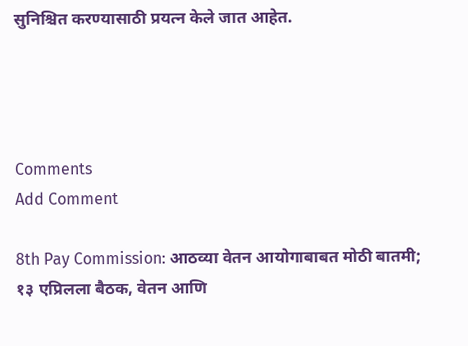सुनिश्चित करण्यासाठी प्रयत्न केले जात आहेत.




Comments
Add Comment

8th Pay Commission: आठव्या वेतन आयोगाबाबत मोठी बातमी; १३ एप्रिलला बैठक, वेतन आणि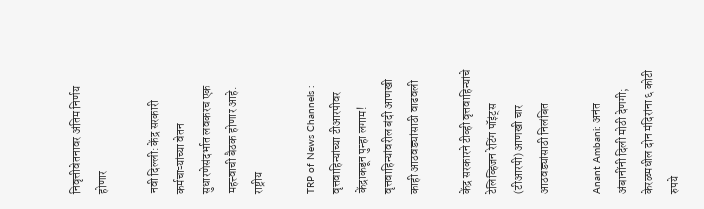निवृत्तीवेतनावर अंतिम निर्णय होणार

नवी दिल्ली: केंद्र सरकारी कर्मचाऱ्यांच्या वेतन सुधारणेसंदर्भात लवकरच एक महत्त्वाची बैठक होणार आहे. राष्ट्रीय

TRP of News Channels : वृत्तवाहिन्यांच्या टीआरपीवर केंद्राकडून पुन्हा लगाम! वृत्तवाहिन्यांवरील बंदी आणखी काही आठवड्यांसाठी वाढवली

केंद्र सरकारने टीव्ही वृत्तवाहिन्यांचे टेलिव्हिजन रेटिंग पॉइंट्स (टीआरपी) आणखी चार आठवड्यांसाठी निलंबित

Anant Ambani: अनंत अंबानींनी दिली मोठी देणगी; केरळमधील दोन मंदिरांना ६ कोटी रुपये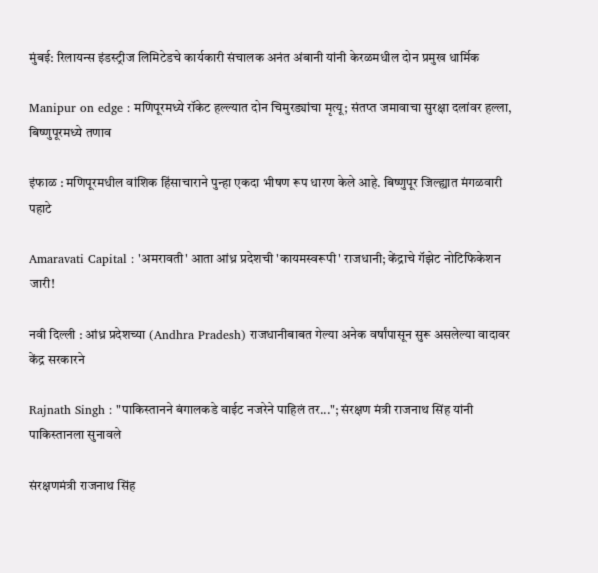मुंबई: रिलायन्स इंडस्ट्रीज लिमिटेडचे कार्यकारी संचालक अनंत अंबानी यांनी केरळमधील दोन प्रमुख धार्मिक

Manipur on edge : मणिपूरमध्ये रॉकेट हल्ल्यात दोन चिमुरड्यांचा मृत्यू; संतप्त जमावाचा सुरक्षा दलांवर हल्ला, बिष्णुपूरमध्ये तणाव

इंफाळ : मणिपूरमधील वांशिक हिंसाचाराने पुन्हा एकदा भीषण रूप धारण केले आहे. बिष्णुपूर जिल्ह्यात मंगळवारी पहाटे

Amaravati Capital : 'अमरावती' आता आंध्र प्रदेशची 'कायमस्वरूपी' राजधानी; केंद्राचे गॅझेट नोटिफिकेशन जारी!

नवी दिल्ली : आंध्र प्रदेशच्या (Andhra Pradesh) राजधानीबाबत गेल्या अनेक वर्षांपासून सुरू असलेल्या वादावर केंद्र सरकारने

Rajnath Singh : "पाकिस्तानने बंगालकडे वाईट नजरेने पाहिलं तर..."; संरक्षण मंत्री राजनाथ सिंह यांनी पाकिस्तानला सुनावले

संरक्षणमंत्री राजनाथ सिंह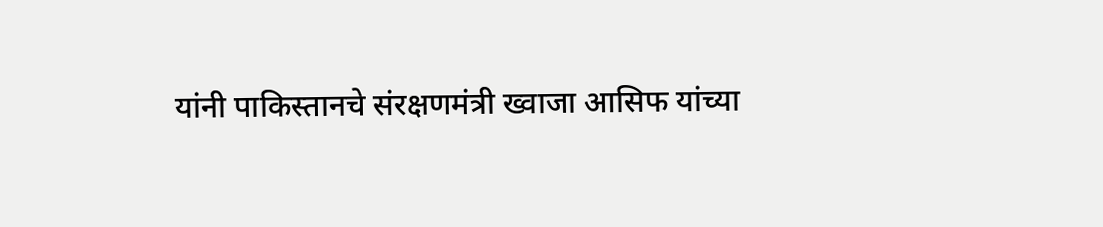यांनी पाकिस्तानचे संरक्षणमंत्री ख्वाजा आसिफ यांच्या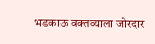भडकाऊ वक्तव्याला जोरदार